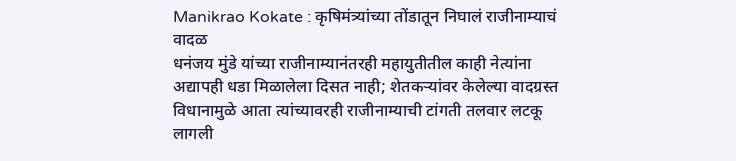Manikrao Kokate : कृषिमंत्र्यांच्या तोंडातून निघालं राजीनाम्याचं वादळ
धनंजय मुंडे यांच्या राजीनाम्यानंतरही महायुतीतील काही नेत्यांना अद्यापही धडा मिळालेला दिसत नाही; शेतकऱ्यांवर केलेल्या वादग्रस्त विधानामुळे आता त्यांच्यावरही राजीनाम्याची टांगती तलवार लटकू लागली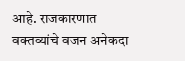आहे. राजकारणात वक्तव्यांचे वजन अनेकदा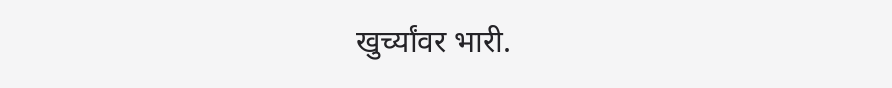खुर्च्यांवर भारी.